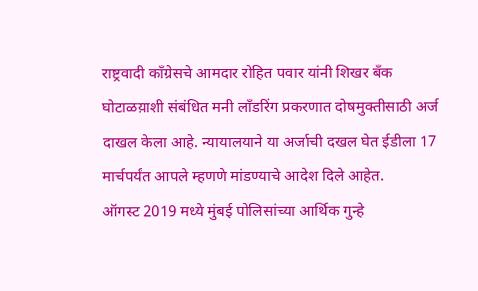राष्ट्रवादी काँग्रेसचे आमदार रोहित पवार यांनी शिखर बँक घोटाळय़ाशी संबंधित मनी लाँडरिंग प्रकरणात दोषमुक्तीसाठी अर्ज दाखल केला आहे. न्यायालयाने या अर्जाची दखल घेत ईडीला 17 मार्चपर्यंत आपले म्हणणे मांडण्याचे आदेश दिले आहेत.
ऑगस्ट 2019 मध्ये मुंबई पोलिसांच्या आर्थिक गुन्हे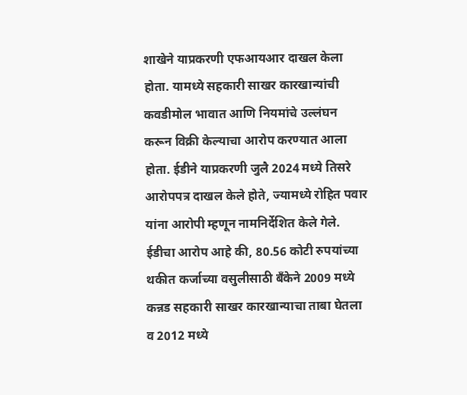शाखेने याप्रकरणी एफआयआर दाखल केला होता. यामध्ये सहकारी साखर कारखान्यांची कवडीमोल भावात आणि नियमांचे उल्लंघन करून विक्री केल्याचा आरोप करण्यात आला होता. ईडीने याप्रकरणी जुलै 2024 मध्ये तिसरे आरोपपत्र दाखल केले होते, ज्यामध्ये रोहित पवार यांना आरोपी म्हणून नामनिर्देशित केले गेले. ईडीचा आरोप आहे की, 80.56 कोटी रुपयांच्या थकीत कर्जाच्या वसुलीसाठी बँकेने 2009 मध्ये कन्नड सहकारी साखर कारखान्याचा ताबा घेतला व 2012 मध्ये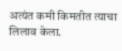अत्यंत कमी किमतीत त्याचा लिलाव केला.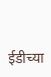ईडीच्या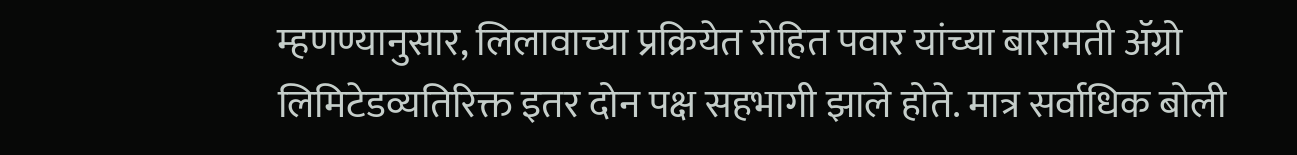म्हणण्यानुसार, लिलावाच्या प्रक्रियेत रोहित पवार यांच्या बारामती ॲग्रो लिमिटेडव्यतिरिक्त इतर दोन पक्ष सहभागी झाले होते. मात्र सर्वाधिक बोली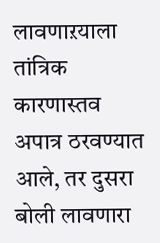लावणाऱयाला तांत्रिक कारणास्तव अपात्र ठरवण्यात आले, तर दुसरा बोली लावणारा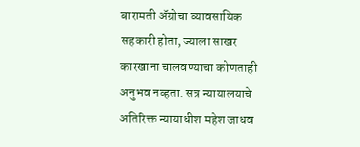बारामती ॲग्रोचा व्यावसायिक सहकारी होता, ज्याला साखर कारखाना चालवण्याचा कोणताही अनुभव नव्हता. सत्र न्यायालयाचे अतिरिक्त न्यायाधीश महेश जाधव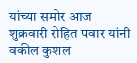यांच्या समोर आज शुक्रवारी रोहित पवार यांनी वकील कुशल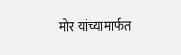मोर यांच्यामार्फत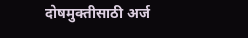दोषमुक्तीसाठी अर्ज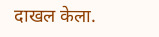दाखल केला.